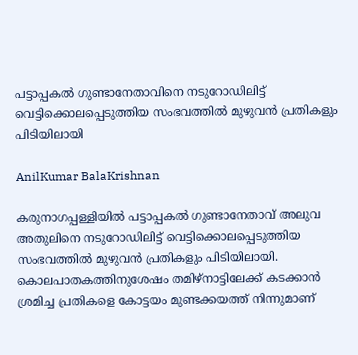പട്ടാപ്പകല്‍ ഗുണ്ടാനേതാവിനെ നടുറോഡിലിട്ട് വെട്ടിക്കൊലപ്പെടുത്തിയ സംഭവത്തില്‍ മുഴുവന്‍ പ്രതികളും പിടിയിലായി

AnilKumar BalaKrishnan

കരുനാഗപ്പള്ളിയിൽ പട്ടാപ്പകല്‍ ഗുണ്ടാനേതാവ് അലുവ അതുലിനെ നടുറോഡിലിട്ട് വെട്ടിക്കൊലപ്പെടുത്തിയ സംഭവത്തില്‍ മുഴുവന്‍ പ്രതികളും പിടിയിലായി. കൊലപാതകത്തിനുശേഷം തമിഴ്നാട്ടിലേക്ക് കടക്കാൻ ശ്രമിച്ച പ്രതികളെ കോട്ടയം മുണ്ടക്കയത്ത് നിന്നുമാണ്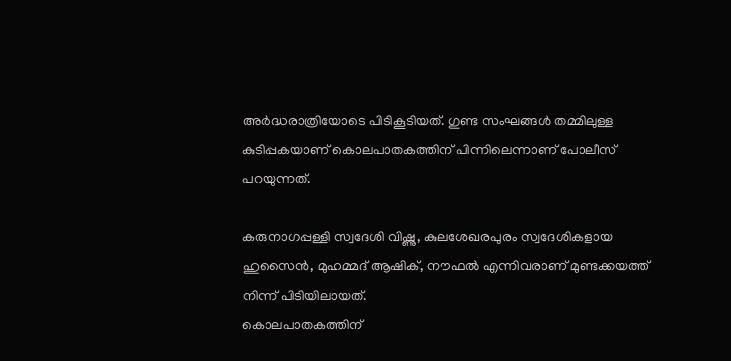അർദ്ധരാത്രിയോടെ പിടികൂടിയത്. ഗുണ്ട സംഘങ്ങൾ തമ്മിലുള്ള കുടിപ്പകയാണ് കൊലപാതകത്തിന് പിന്നിലെന്നാണ് പോലീസ് പറയുന്നത്.

കരുനാഗപ്പള്ളി സ്വദേശി വിഷ്ണു, കുലശേഖരപുരം സ്വദേശികളായ ഹുസൈൻ, മുഹമ്മദ് ആഷിക്, നൗഫൽ എന്നിവരാണ് മുണ്ടക്കയത്ത് നിന്ന് പിടിയിലായത്.
കൊലപാതകത്തിന്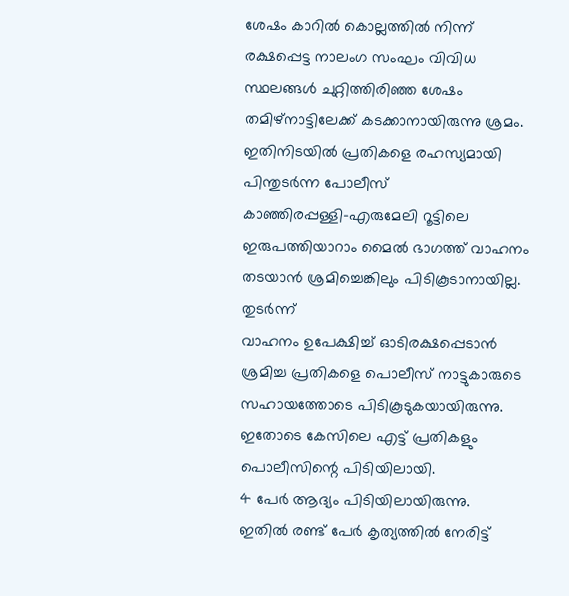ശേഷം കാറിൽ കൊല്ലത്തിൽ നിന്ന് രക്ഷപ്പെട്ട നാലംഗ സംഘം വിവിധ സ്ഥലങ്ങൾ ചുറ്റിത്തിരിഞ്ഞ ശേഷം തമിഴ്നാട്ടിലേക്ക് കടക്കാനായിരുന്നു ശ്രമം. ഇതിനിടയിൽ പ്രതികളെ രഹസ്യമായി പിന്തുടർന്ന പോലീസ് കാഞ്ഞിരപ്പള്ളി–എരുമേലി റൂട്ടിലെ ഇരുപത്തിയാറാം മൈൽ ഭാഗത്ത് വാഹനം തടയാൻ ശ്രമിച്ചെങ്കിലും പിടികൂടാനായില്ല. തുടർന്ന്
വാഹനം ഉപേക്ഷിച്ച് ഓടിരക്ഷപ്പെടാൻ ശ്രമിച്ച പ്രതികളെ പൊലീസ് നാട്ടുകാരുടെ സഹായത്തോടെ പിടികൂടുകയായിരുന്നു.
ഇതോടെ കേസിലെ എട്ട് പ്രതികളും പൊലീസിന്റെ പിടിയിലായി.
4 പേർ ആദ്യം പിടിയിലായിരുന്നു.
ഇതിൽ രണ്ട് പേർ കൃത്യത്തിൽ നേരിട്ട്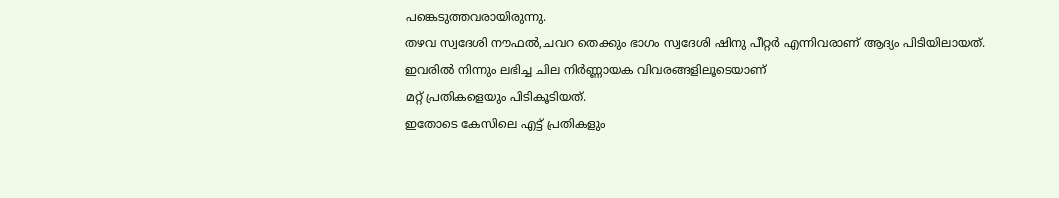പങ്കെടുത്തവരായിരുന്നു.
തഴവ സ്വദേശി നൗഫൽ,ചവറ തെക്കും ഭാഗം സ്വദേശി ഷിനു പീറ്റർ എന്നിവരാണ് ആദ്യം പിടിയിലായത്.
ഇവരിൽ നിന്നും ലഭിച്ച ചില നിർണ്ണായക വിവരങ്ങളിലൂടെയാണ്
മറ്റ് പ്രതികളെയും പിടികൂടിയത്.
ഇതോടെ കേസിലെ എട്ട് പ്രതികളും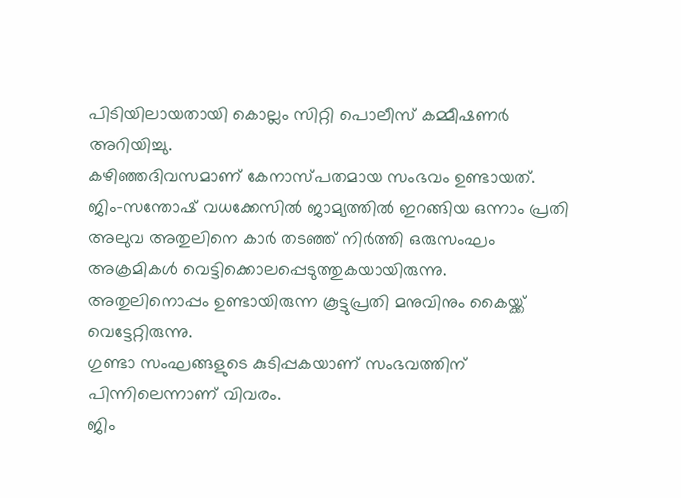പിടിയിലായതായി കൊല്ലം സിറ്റി പൊലീസ് കമ്മീഷണർ അറിയിച്ചു.
കഴിഞ്ഞദിവസമാണ് കേനാസ്പതമായ സംഭവം ഉണ്ടായത്.
ജിം-സന്തോഷ് വധക്കേസില്‍ ജാമ്യത്തില്‍ ഇറങ്ങിയ ഒന്നാം പ്രതി അലുവ അതുലിനെ കാര്‍ തടഞ്ഞ് നിർത്തി ഒരുസംഘം അക്രമികൾ വെട്ടിക്കൊലപ്പെടുത്തുകയായിരുന്നു.
അതുലിനൊപ്പം ഉണ്ടായിരുന്ന കൂട്ടുപ്രതി മനുവിനും കൈയ്ക്ക് വെട്ടേറ്റിരുന്നു.
ഗുണ്ടാ സംഘങ്ങളുടെ കുടിപ്പകയാണ് സംഭവത്തിന് പിന്നിലെന്നാണ് വിവരം.
ജിം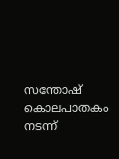സന്തോഷ് കൊലപാതകം നടന്ന്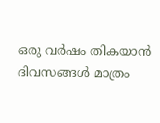ഒരു വര്‍ഷം തികയാന്‍ ദിവസങ്ങള്‍ മാത്രം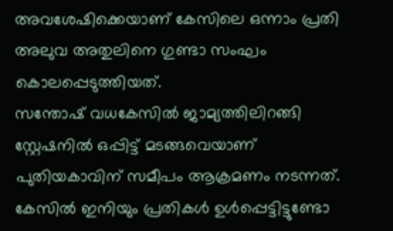അവശേഷിക്കെയാണ് കേസിലെ ഒന്നാം പ്രതി അലുവ അതുലിനെ ഗുണ്ടാ സംഘം കൊലപ്പെടുത്തിയത്.
സന്തോഷ് വധകേസില്‍ ജാമ്യത്തിലിറങ്ങി സ്റ്റേഷനില്‍ ഒപ്പിട്ട് മടങ്ങവെയാണ് പുതിയകാവിന് സമീപം ആക്രമണം നടന്നത്.
കേസിൽ ഇനിയും പ്രതികൾ ഉൾപ്പെട്ടിട്ടുണ്ടോ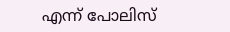എന്ന് പോലിസ്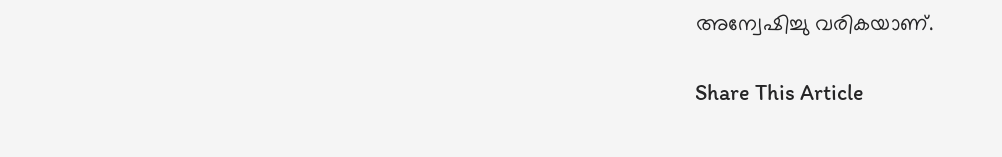അന്വേഷിച്ചു വരികയാണ്.

Share This Article